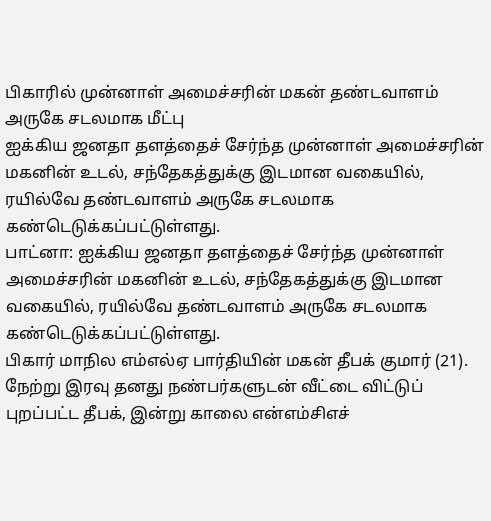பிகாரில் முன்னாள் அமைச்சரின் மகன் தண்டவாளம் அருகே சடலமாக மீட்பு
ஐக்கிய ஜனதா தளத்தைச் சேர்ந்த முன்னாள் அமைச்சரின் மகனின் உடல், சந்தேகத்துக்கு இடமான வகையில், ரயில்வே தண்டவாளம் அருகே சடலமாக கண்டெடுக்கப்பட்டுள்ளது.
பாட்னா: ஐக்கிய ஜனதா தளத்தைச் சேர்ந்த முன்னாள் அமைச்சரின் மகனின் உடல், சந்தேகத்துக்கு இடமான வகையில், ரயில்வே தண்டவாளம் அருகே சடலமாக கண்டெடுக்கப்பட்டுள்ளது.
பிகார் மாநில எம்எல்ஏ பார்தியின் மகன் தீபக் குமார் (21). நேற்று இரவு தனது நண்பர்களுடன் வீட்டை விட்டுப் புறப்பட்ட தீபக், இன்று காலை என்எம்சிஎச்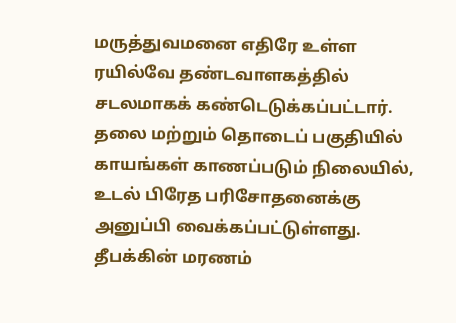மருத்துவமனை எதிரே உள்ள ரயில்வே தண்டவாளகத்தில் சடலமாகக் கண்டெடுக்கப்பட்டார்.
தலை மற்றும் தொடைப் பகுதியில் காயங்கள் காணப்படும் நிலையில், உடல் பிரேத பரிசோதனைக்கு அனுப்பி வைக்கப்பட்டுள்ளது. தீபக்கின் மரணம்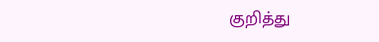குறித்து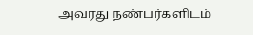அவரது நண்பர்களிடம்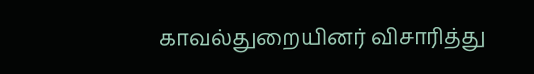காவல்துறையினர் விசாரித்து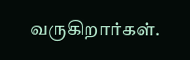வருகிறார்கள்.